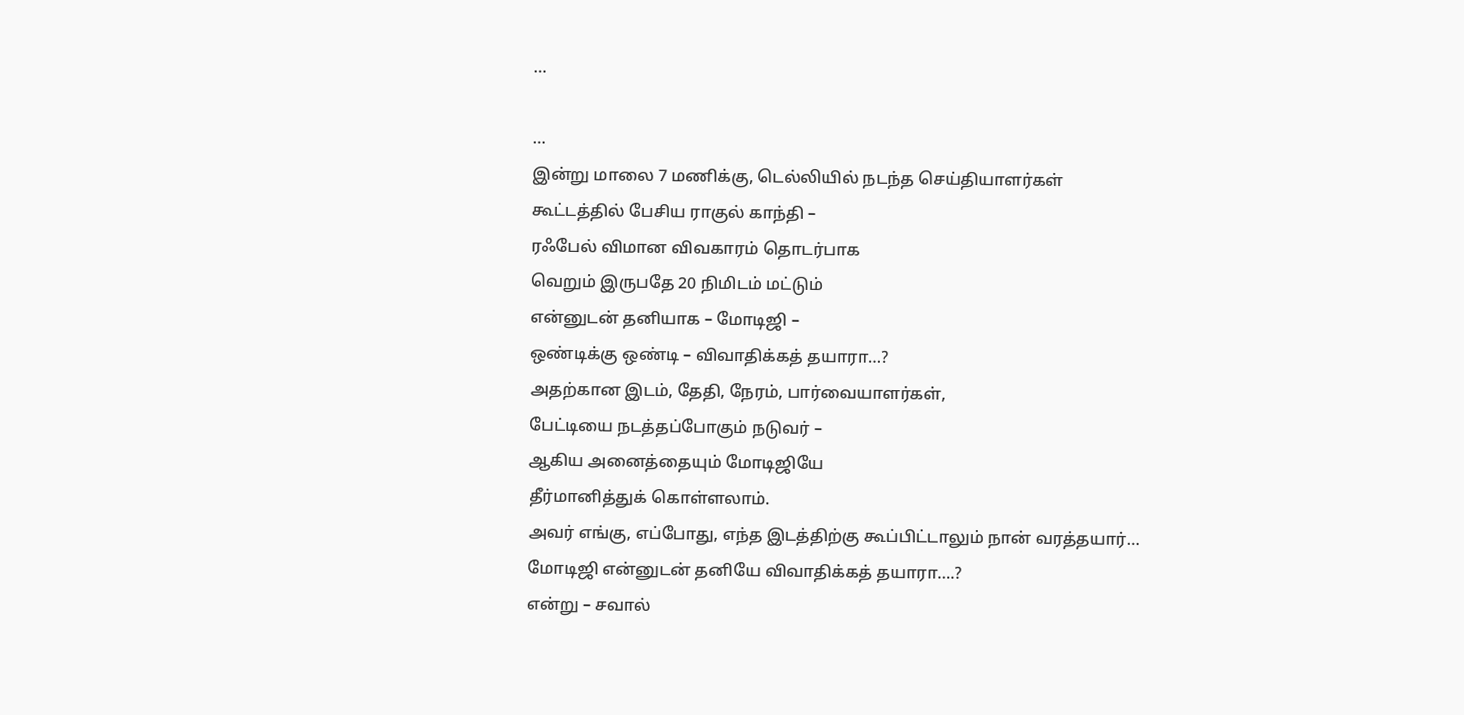…

…
இன்று மாலை 7 மணிக்கு, டெல்லியில் நடந்த செய்தியாளர்கள்
கூட்டத்தில் பேசிய ராகுல் காந்தி –
ரஃபேல் விமான விவகாரம் தொடர்பாக
வெறும் இருபதே 20 நிமிடம் மட்டும்
என்னுடன் தனியாக – மோடிஜி –
ஒண்டிக்கு ஒண்டி – விவாதிக்கத் தயாரா…?
அதற்கான இடம், தேதி, நேரம், பார்வையாளர்கள்,
பேட்டியை நடத்தப்போகும் நடுவர் –
ஆகிய அனைத்தையும் மோடிஜியே
தீர்மானித்துக் கொள்ளலாம்.
அவர் எங்கு, எப்போது, எந்த இடத்திற்கு கூப்பிட்டாலும் நான் வரத்தயார்…
மோடிஜி என்னுடன் தனியே விவாதிக்கத் தயாரா….?
என்று – சவால்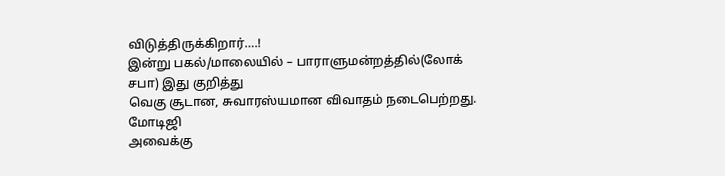விடுத்திருக்கிறார்….!
இன்று பகல்/மாலையில் – பாராளுமன்றத்தில்(லோக் சபா) இது குறித்து
வெகு சூடான, சுவாரஸ்யமான விவாதம் நடைபெற்றது. மோடிஜி
அவைக்கு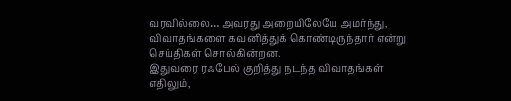வரவில்லை… அவரது அறையிலேயே அமர்ந்து,
விவாதங்களை கவனித்துக் கொண்டிருந்தார் என்று
செய்திகள் சொல்கின்றன.
இதுவரை ரஃபேல் குறித்து நடந்த விவாதங்கள் எதிலும்,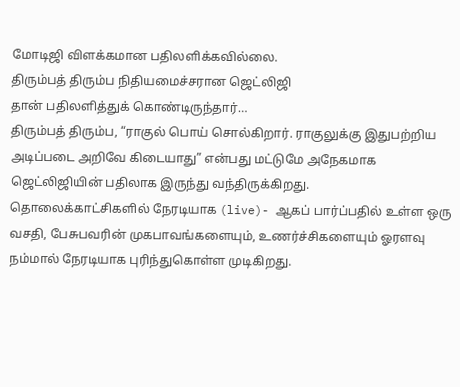மோடிஜி விளக்கமான பதிலளிக்கவில்லை.
திரும்பத் திரும்ப நிதியமைச்சரான ஜெட்லிஜி
தான் பதிலளித்துக் கொண்டிருந்தார்…
திரும்பத் திரும்ப, “ராகுல் பொய் சொல்கிறார். ராகுலுக்கு இதுபற்றிய
அடிப்படை அறிவே கிடையாது” என்பது மட்டுமே அநேகமாக
ஜெட்லிஜியின் பதிலாக இருந்து வந்திருக்கிறது.
தொலைக்காட்சிகளில் நேரடியாக (live)- ஆகப் பார்ப்பதில் உள்ள ஒரு
வசதி, பேசுபவரின் முகபாவங்களையும், உணர்ச்சிகளையும் ஓரளவு
நம்மால் நேரடியாக புரிந்துகொள்ள முடிகிறது.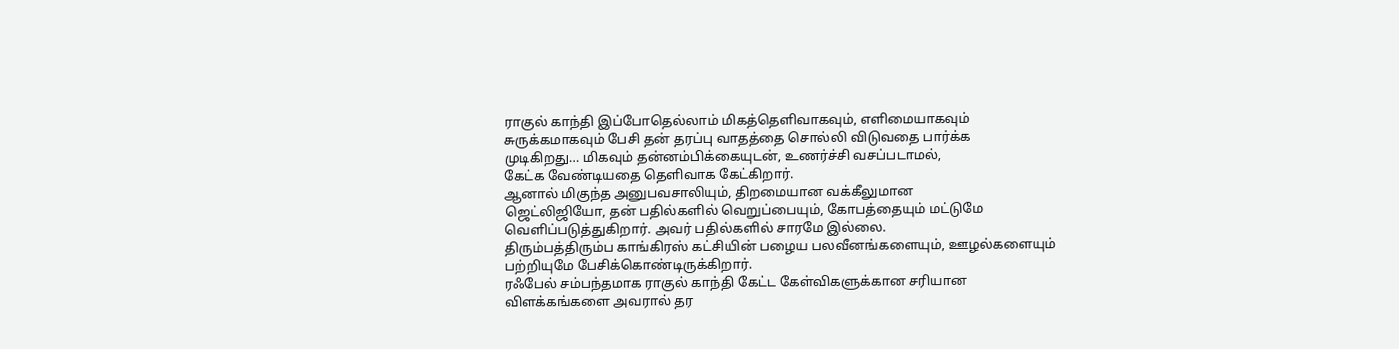ராகுல் காந்தி இப்போதெல்லாம் மிகத்தெளிவாகவும், எளிமையாகவும்
சுருக்கமாகவும் பேசி தன் தரப்பு வாதத்தை சொல்லி விடுவதை பார்க்க
முடிகிறது… மிகவும் தன்னம்பிக்கையுடன், உணர்ச்சி வசப்படாமல்,
கேட்க வேண்டியதை தெளிவாக கேட்கிறார்.
ஆனால் மிகுந்த அனுபவசாலியும், திறமையான வக்கீலுமான
ஜெட்லிஜியோ, தன் பதில்களில் வெறுப்பையும், கோபத்தையும் மட்டுமே
வெளிப்படுத்துகிறார். அவர் பதில்களில் சாரமே இல்லை.
திரும்பத்திரும்ப காங்கிரஸ் கட்சியின் பழைய பலவீனங்களையும், ஊழல்களையும் பற்றியுமே பேசிக்கொண்டிருக்கிறார்.
ரஃபேல் சம்பந்தமாக ராகுல் காந்தி கேட்ட கேள்விகளுக்கான சரியான
விளக்கங்களை அவரால் தர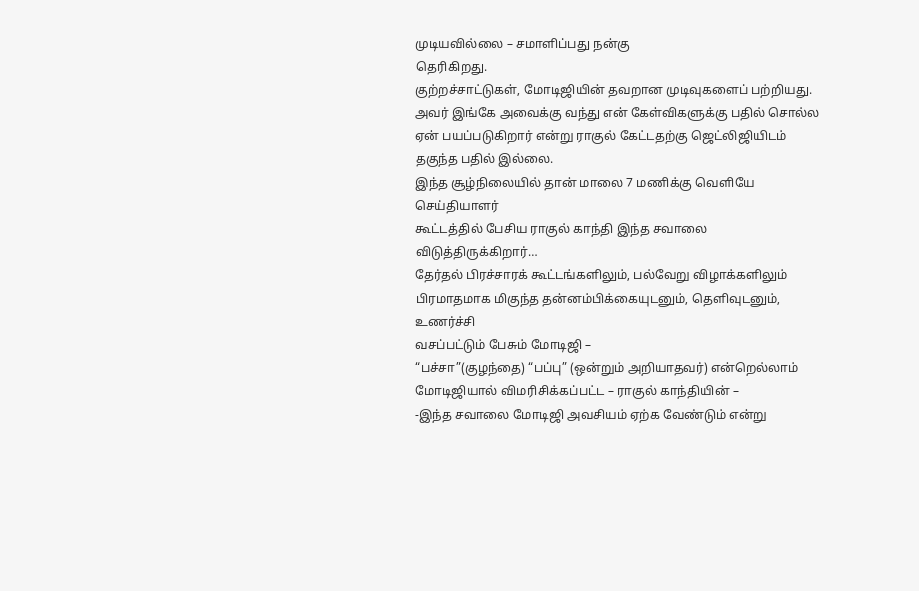முடியவில்லை – சமாளிப்பது நன்கு
தெரிகிறது.
குற்றச்சாட்டுகள், மோடிஜியின் தவறான முடிவுகளைப் பற்றியது.
அவர் இங்கே அவைக்கு வந்து என் கேள்விகளுக்கு பதில் சொல்ல
ஏன் பயப்படுகிறார் என்று ராகுல் கேட்டதற்கு ஜெட்லிஜியிடம்
தகுந்த பதில் இல்லை.
இந்த சூழ்நிலையில் தான் மாலை 7 மணிக்கு வெளியே செய்தியாளர்
கூட்டத்தில் பேசிய ராகுல் காந்தி இந்த சவாலை விடுத்திருக்கிறார்…
தேர்தல் பிரச்சாரக் கூட்டங்களிலும், பல்வேறு விழாக்களிலும்
பிரமாதமாக மிகுந்த தன்னம்பிக்கையுடனும், தெளிவுடனும், உணர்ச்சி
வசப்பட்டும் பேசும் மோடிஜி –
“பச்சா”(குழந்தை) “பப்பு” (ஒன்றும் அறியாதவர்) என்றெல்லாம்
மோடிஜியால் விமரிசிக்கப்பட்ட – ராகுல் காந்தியின் –
-இந்த சவாலை மோடிஜி அவசியம் ஏற்க வேண்டும் என்று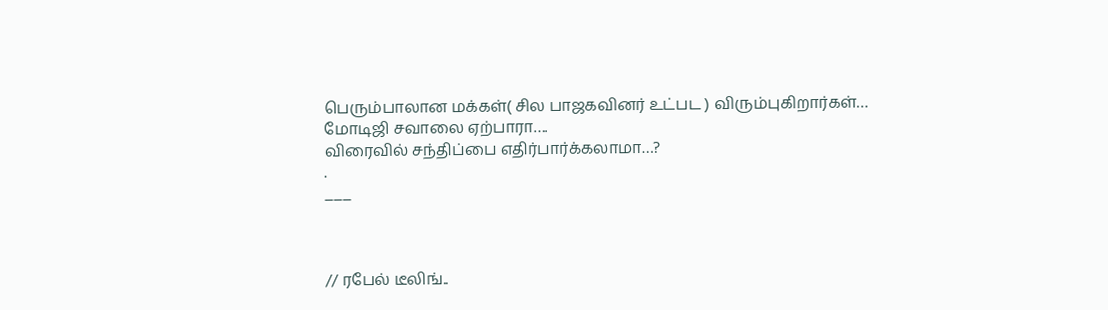பெரும்பாலான மக்கள்( சில பாஜகவினர் உட்பட ) விரும்புகிறார்கள்…
மோடிஜி சவாலை ஏற்பாரா….
விரைவில் சந்திப்பை எதிர்பார்க்கலாமா…?
.
___



// ரபேல் டீலிங்..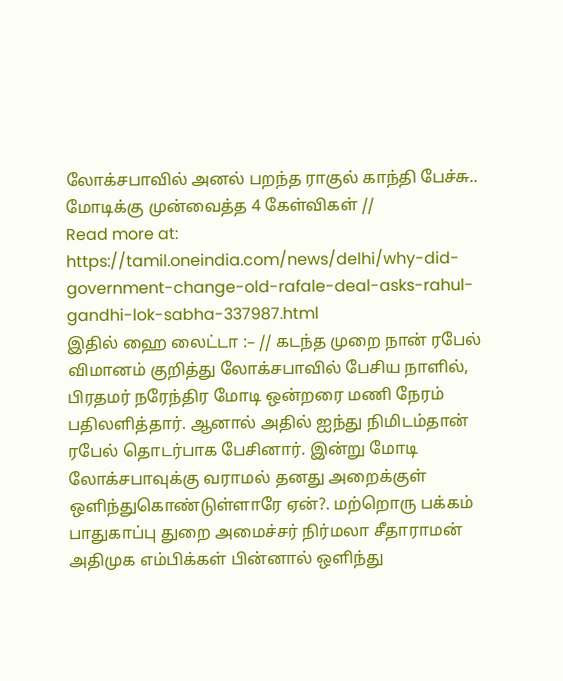லோக்சபாவில் அனல் பறந்த ராகுல் காந்தி பேச்சு.. மோடிக்கு முன்வைத்த 4 கேள்விகள் //
Read more at: https://tamil.oneindia.com/news/delhi/why-did-government-change-old-rafale-deal-asks-rahul-gandhi-lok-sabha-337987.html
இதில் ஹை லைட்டா :– // கடந்த முறை நான் ரபேல் விமானம் குறித்து லோக்சபாவில் பேசிய நாளில், பிரதமர் நரேந்திர மோடி ஒன்றரை மணி நேரம் பதிலளித்தார். ஆனால் அதில் ஐந்து நிமிடம்தான் ரபேல் தொடர்பாக பேசினார். இன்று மோடி லோக்சபாவுக்கு வராமல் தனது அறைக்குள் ஒளிந்துகொண்டுள்ளாரே ஏன்?. மற்றொரு பக்கம் பாதுகாப்பு துறை அமைச்சர் நிர்மலா சீதாராமன் அதிமுக எம்பிக்கள் பின்னால் ஒளிந்து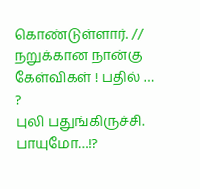கொண்டுள்ளார். // நறுக்கான நான்கு கேள்விகள் ! பதில் … ?
புலி பதுங்கிருச்சி.
பாயுமோ…!?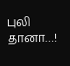புலி தானா…!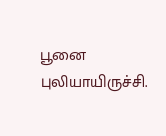பூனை புலியாயிருச்சி.